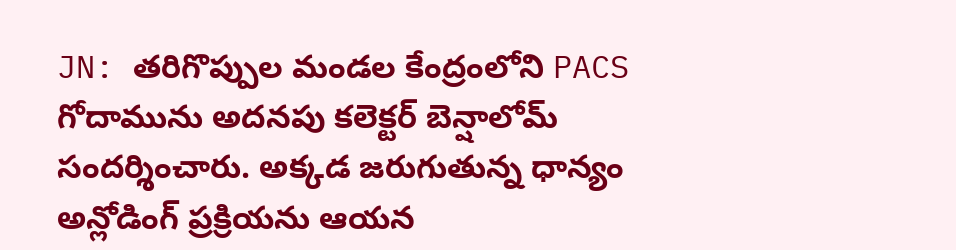JN: తరిగొప్పుల మండల కేంద్రంలోని PACS గోదామును అదనపు కలెక్టర్ బెన్షాలోమ్ సందర్శించారు. అక్కడ జరుగుతున్న ధాన్యం అన్లోడింగ్ ప్రక్రియను ఆయన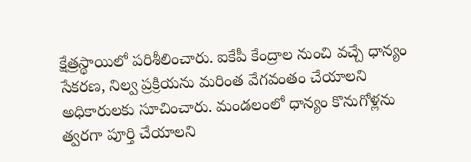క్షేత్రస్థాయిలో పరిశీలించారు. ఐకేపీ కేంద్రాల నుంచి వచ్చే ధాన్యం సేకరణ, నిల్వ ప్రక్రియను మరింత వేగవంతం చేయాలని అధికారులకు సూచించారు. మండలంలో ధాన్యం కొనుగోళ్లను త్వరగా పూర్తి చేయాలని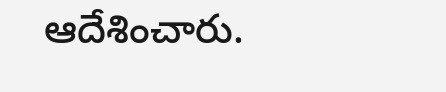ఆదేశించారు.